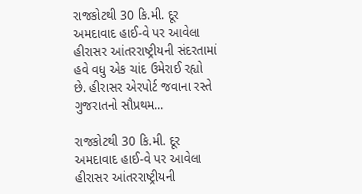રાજકોટથી 30 કિ.મી. દૂર અમદાવાદ હાઈ-વે પર આવેલા હીરાસર આંતરરાષ્ટ્રીયની સંદરતામાં હવે વધુ એક ચાંદ ઉમેરાઈ રહ્યો છે. હીરાસર એરપોર્ટ જવાના રસ્તે ગુજરાતનો સૌપ્રથમ...

રાજકોટથી 30 કિ.મી. દૂર અમદાવાદ હાઈ-વે પર આવેલા હીરાસર આંતરરાષ્ટ્રીયની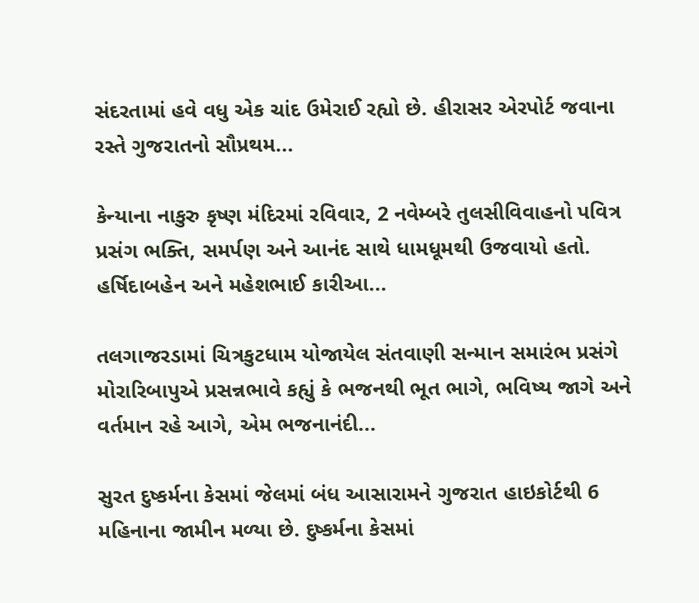સંદરતામાં હવે વધુ એક ચાંદ ઉમેરાઈ રહ્યો છે. હીરાસર એરપોર્ટ જવાના રસ્તે ગુજરાતનો સૌપ્રથમ...

કેન્યાના નાકુરુ કૃષ્ણ મંદિરમાં રવિવાર, 2 નવેમ્બરે તુલસીવિવાહનો પવિત્ર પ્રસંગ ભક્તિ, સમર્પણ અને આનંદ સાથે ધામધૂમથી ઉજવાયો હતો. હર્ષિદાબહેન અને મહેશભાઈ કારીઆ...

તલગાજરડામાં ચિત્રકુટધામ યોજાયેલ સંતવાણી સન્માન સમારંભ પ્રસંગે મોરારિબાપુએ પ્રસન્નભાવે કહ્યું કે ભજનથી ભૂત ભાગે, ભવિષ્ય જાગે અને વર્તમાન રહે આગે, એમ ભજનાનંદી...

સુરત દુષ્કર્મના કેસમાં જેલમાં બંધ આસારામને ગુજરાત હાઇકોર્ટથી 6 મહિનાના જામીન મળ્યા છે. દુષ્કર્મના કેસમાં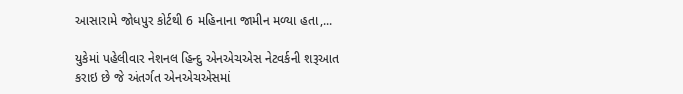આસારામે જોધપુર કોર્ટથી 6 મહિનાના જામીન મળ્યા હતા,...

યુકેમાં પહેલીવાર નેશનલ હિન્દુ એનએચએસ નેટવર્કની શરૂઆત કરાઇ છે જે અંતર્ગત એનએચએસમાં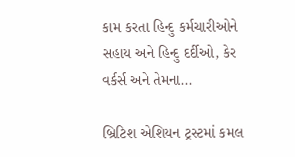કામ કરતા હિન્દુ કર્મચારીઓને સહાય અને હિન્દુ દર્દીઓ, કેર વર્કર્સ અને તેમના...

બ્રિટિશ એશિયન ટ્રસ્ટમાં કમલ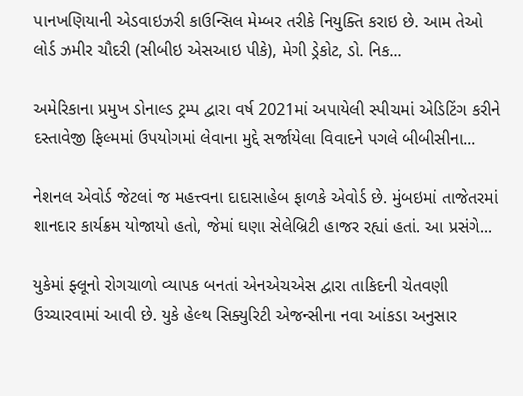પાનખણિયાની એડવાઇઝરી કાઉન્સિલ મેમ્બર તરીકે નિયુક્તિ કરાઇ છે. આમ તેઓ લોર્ડ ઝમીર ચૌદરી (સીબીઇ એસઆઇ પીકે), મેગી ડ્રેકોટ, ડો. નિક...

અમેરિકાના પ્રમુખ ડોનાલ્ડ ટ્રમ્પ દ્વારા વર્ષ 2021માં અપાયેલી સ્પીચમાં એડિટિંગ કરીને દસ્તાવેજી ફિલ્મમાં ઉપયોગમાં લેવાના મુદ્દે સર્જાયેલા વિવાદને પગલે બીબીસીના...

નેશનલ એવોર્ડ જેટલાં જ મહત્ત્વના દાદાસાહેબ ફાળકે એવોર્ડ છે. મુંબઇમાં તાજેતરમાં શાનદાર કાર્યક્રમ યોજાયો હતો, જેમાં ઘણા સેલેબ્રિટી હાજર રહ્યાં હતાં. આ પ્રસંગે...

યુકેમાં ફ્લૂનો રોગચાળો વ્યાપક બનતાં એનએચએસ દ્વારા તાકિદની ચેતવણી ઉચ્ચારવામાં આવી છે. યુકે હેલ્થ સિક્યુરિટી એજન્સીના નવા આંકડા અનુસાર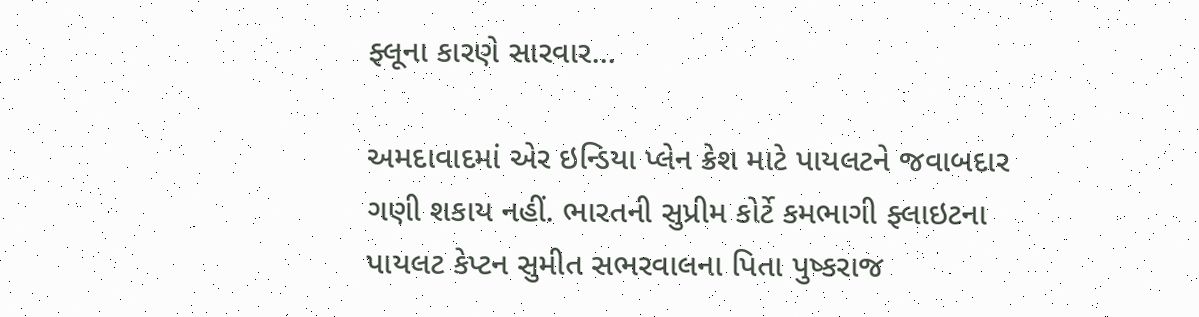ફ્લૂના કારણે સારવાર...

અમદાવાદમાં એર ઇન્ડિયા પ્લેન ક્રેશ માટે પાયલટને જવાબદાર ગણી શકાય નહીં. ભારતની સુપ્રીમ કોર્ટે કમભાગી ફ્લાઇટના પાયલટ કેપ્ટન સુમીત સભરવાલના પિતા પુષ્કરાજ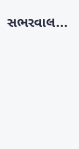સભરવાલ...